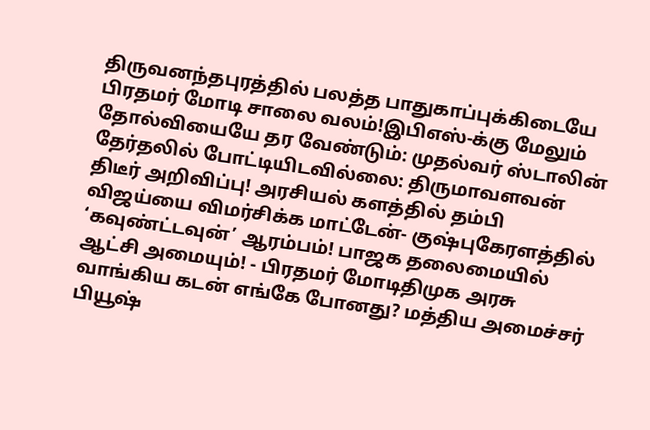திருவனந்தபுரத்தில் பலத்த பாதுகாப்புக்கிடையே பிரதமர் மோடி சாலை வலம்!இபிஎஸ்-க்கு மேலும் தோல்வியையே தர வேண்டும்: முதல்வர் ஸ்டாலின் தேர்தலில் போட்டியிடவில்லை: திருமாவளவன் திடீர் அறிவிப்பு! அரசியல் களத்தில் தம்பி விஜய்யை விமர்சிக்க மாட்டேன்- குஷ்புகேரளத்தில் ‘கவுண்ட்டவுன்’ ஆரம்பம்! பாஜக தலைமையில் ஆட்சி அமையும்! - பிரதமர் மோடிதிமுக அரசு வாங்கிய கடன் எங்கே போனது? மத்திய அமைச்சர் பியூஷ்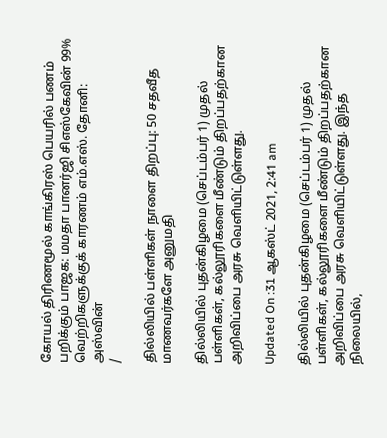கோயல் திரிணமூல் காங்கிரஸ் பெயரில் பணம் பறிக்கும் பாஜக: மமதா பானர்ஜி சிஎஸ்கேவின் 99% வெற்றிகளுக்குக் காரணம் எம்.எஸ். தோனி: அஸ்வின்
/

தில்லியில் பள்ளிகள் நாளை திறப்பு: 50 சதவீத மாணவர்களே அனுமதி

தில்லியில் புதன்கிழமை (செப்டம்பர் 1) முதல் பள்ளிகள், கல்லூரிகளை மீண்டும் திறப்பதற்கான அறிவிப்பை அரசு வெளியிட்டுள்ளது.

Updated On :31 ஆகஸ்ட் 2021, 2:41 am

தில்லியில் புதன்கிழமை (செப்டம்பர் 1) முதல் பள்ளிகள், கல்லூரிகளை மீண்டும் திறப்பதற்கான அறிவிப்பை அரசு வெளியிட்டுள்ளது. இந்த நிலையில்,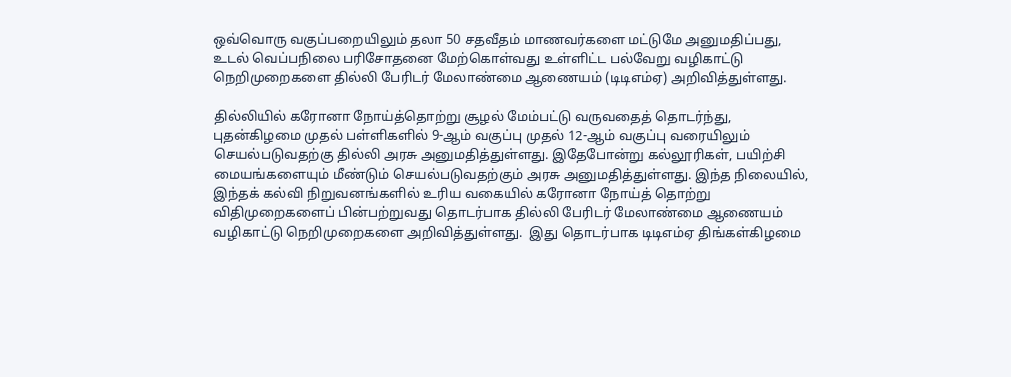ஒவ்வொரு வகுப்பறையிலும் தலா 50 சதவீதம் மாணவர்களை மட்டுமே அனுமதிப்பது, உடல் வெப்பநிலை பரிசோதனை மேற்கொள்வது உள்ளிட்ட பல்வேறு வழிகாட்டு நெறிமுறைகளை தில்லி பேரிடர் மேலாண்மை ஆணையம் (டிடிஎம்ஏ) அறிவித்துள்ளது.

தில்லியில் கரோனா நோய்த்தொற்று சூழல் மேம்பட்டு வருவதைத் தொடர்ந்து, புதன்கிழமை முதல் பள்ளிகளில் 9-ஆம் வகுப்பு முதல் 12-ஆம் வகுப்பு வரையிலும் செயல்படுவதற்கு தில்லி அரசு அனுமதித்துள்ளது. இதேபோன்று கல்லூரிகள், பயிற்சி மையங்களையும் மீண்டும் செயல்படுவதற்கும் அரசு அனுமதித்துள்ளது. இந்த நிலையில், இந்தக் கல்வி நிறுவனங்களில் உரிய வகையில் கரோனா நோய்த் தொற்று விதிமுறைகளைப் பின்பற்றுவது தொடர்பாக தில்லி பேரிடர் மேலாண்மை ஆணையம் வழிகாட்டு நெறிமுறைகளை அறிவித்துள்ளது.  இது தொடர்பாக டிடிஎம்ஏ திங்கள்கிழமை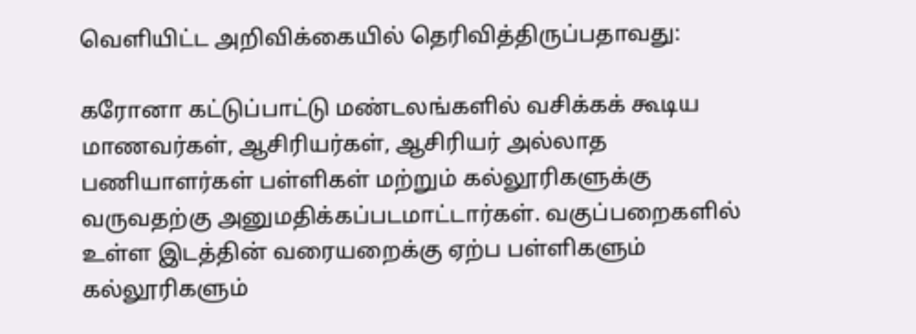வெளியிட்ட அறிவிக்கையில் தெரிவித்திருப்பதாவது:

கரோனா கட்டுப்பாட்டு மண்டலங்களில் வசிக்கக் கூடிய மாணவர்கள், ஆசிரியர்கள், ஆசிரியர் அல்லாத பணியாளர்கள் பள்ளிகள் மற்றும் கல்லூரிகளுக்கு வருவதற்கு அனுமதிக்கப்படமாட்டார்கள். வகுப்பறைகளில் உள்ள இடத்தின் வரையறைக்கு ஏற்ப பள்ளிகளும் கல்லூரிகளும்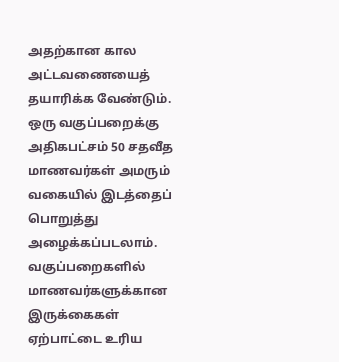அதற்கான கால அட்டவணையைத் தயாரிக்க வேண்டும். ஒரு வகுப்பறைக்கு அதிகபட்சம் 50 சதவீத மாணவர்கள் அமரும் வகையில் இடத்தைப் பொறுத்து அழைக்கப்படலாம். வகுப்பறைகளில் மாணவர்களுக்கான  இருக்கைகள் ஏற்பாட்டை உரிய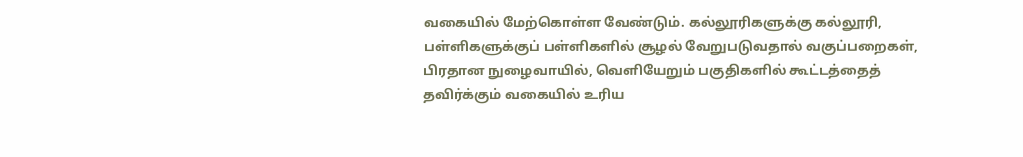வகையில் மேற்கொள்ள வேண்டும். கல்லூரிகளுக்கு கல்லூரி, பள்ளிகளுக்குப் பள்ளிகளில் சூழல் வேறுபடுவதால் வகுப்பறைகள், பிரதான நுழைவாயில், வெளியேறும் பகுதிகளில் கூட்டத்தைத் தவிர்க்கும் வகையில் உரிய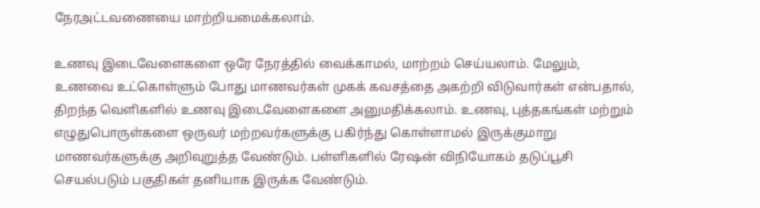நேரஅட்டவணையை மாற்றியமைக்கலாம்.

உணவு இடைவேளைகளை ஒரே நேரத்தில் வைக்காமல், மாற்றம் செய்யலாம். மேலும், உணவை உட்கொள்ளும் போது மாணவர்கள் முகக் கவசத்தை அகற்றி விடுவார்கள் என்பதால், திறந்த வெளிகளில் உணவு இடைவேளைகளை அனுமதிக்கலாம். உணவு, புத்தகங்கள் மற்றும் எழுதுபொருள்களை ஒருவர் மற்றவர்களுக்கு பகிர்ந்து கொள்ளாமல் இருக்குமாறு மாணவர்களுக்கு அறிவுறுத்த வேண்டும். பள்ளிகளில் ரேஷன் விநியோகம் தடுப்பூசி செயல்படும் பகுதிகள் தனியாக இருக்க வேண்டும்.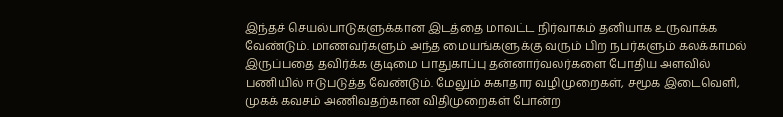இந்தச் செயல்பாடுகளுக்கான இடத்தை மாவட்ட நிர்வாகம் தனியாக உருவாக்க வேண்டும். மாணவர்களும் அந்த மையங்களுக்கு வரும் பிற நபர்களும் கலக்காமல் இருப்பதை தவிர்க்க குடிமை பாதுகாப்பு தன்னார்வலர்களை போதிய அளவில் பணியில் ஈடுபடுத்த வேண்டும். மேலும் சுகாதார வழிமுறைகள், சமூக இடைவெளி, முகக் கவசம் அணிவதற்கான விதிமுறைகள் போன்ற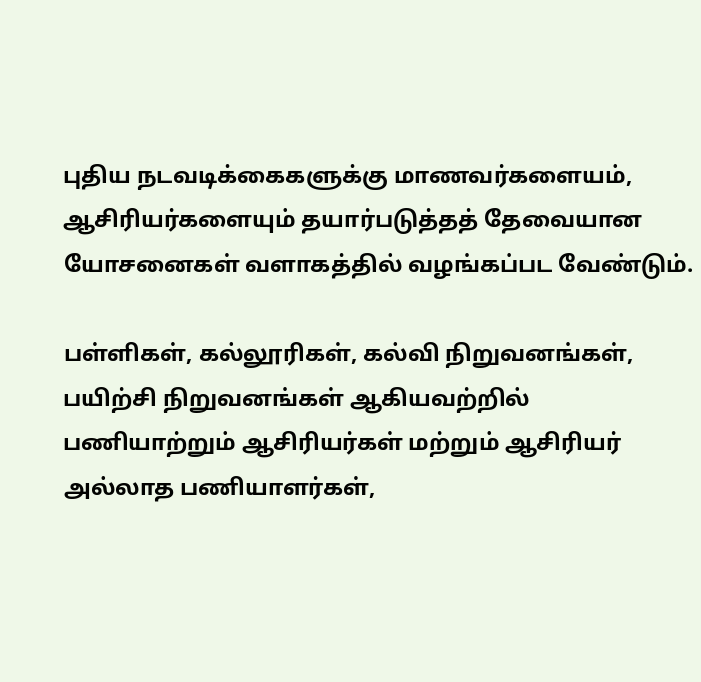புதிய நடவடிக்கைகளுக்கு மாணவர்களையம், ஆசிரியர்களையும் தயார்படுத்தத் தேவையான யோசனைகள் வளாகத்தில் வழங்கப்பட வேண்டும்.

பள்ளிகள், கல்லூரிகள், கல்வி நிறுவனங்கள், பயிற்சி நிறுவனங்கள் ஆகியவற்றில் பணியாற்றும் ஆசிரியர்கள் மற்றும் ஆசிரியர் அல்லாத பணியாளர்கள்,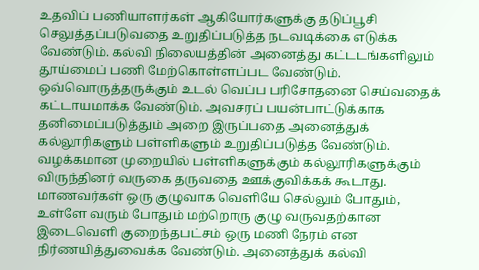உதவிப் பணியாளர்கள் ஆகியோர்களுக்கு தடுப்பூசி செலுத்தப்படுவதை உறுதிப்படுத்த நடவடிக்கை எடுக்க வேண்டும். கல்வி நிலையத்தின் அனைத்து கட்டடங்களிலும் தூய்மைப் பணி மேற்கொள்ளப்பட வேண்டும். ஒவ்வொருத்தருக்கும் உடல் வெப்ப பரிசோதனை செய்வதைக் கட்டாயமாக்க வேண்டும். அவசரப் பயன்பாட்டுக்காக தனிமைப்படுத்தும் அறை இருப்பதை அனைத்துக் கல்லூரிகளும் பள்ளிகளும் உறுதிப்படுத்த வேண்டும். வழக்கமான முறையில் பள்ளிகளுக்கும் கல்லூரிகளுக்கும் விருந்தினர் வருகை தருவதை ஊக்குவிக்கக் கூடாது. மாணவர்கள் ஒரு குழுவாக வெளியே செல்லும் போதும், உள்ளே வரும் போதும் மற்றொரு குழு வருவதற்கான இடைவெளி குறைந்தபட்சம் ஒரு மணி நேரம் என நிர்ணயித்துவைக்க வேண்டும். அனைத்துக் கல்வி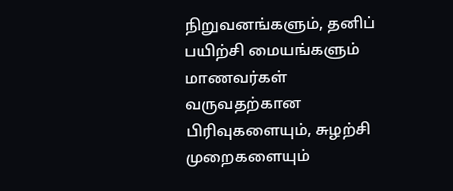நிறுவனங்களும், தனிப் பயிற்சி மையங்களும் மாணவர்கள் வருவதற்கான பிரிவுகளையும், சுழற்சி முறைகளையும்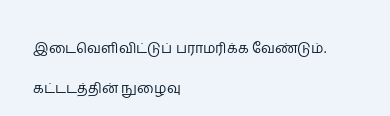இடைவெளிவிட்டுப் பராமரிக்க வேண்டும்.

கட்டடத்தின் நுழைவு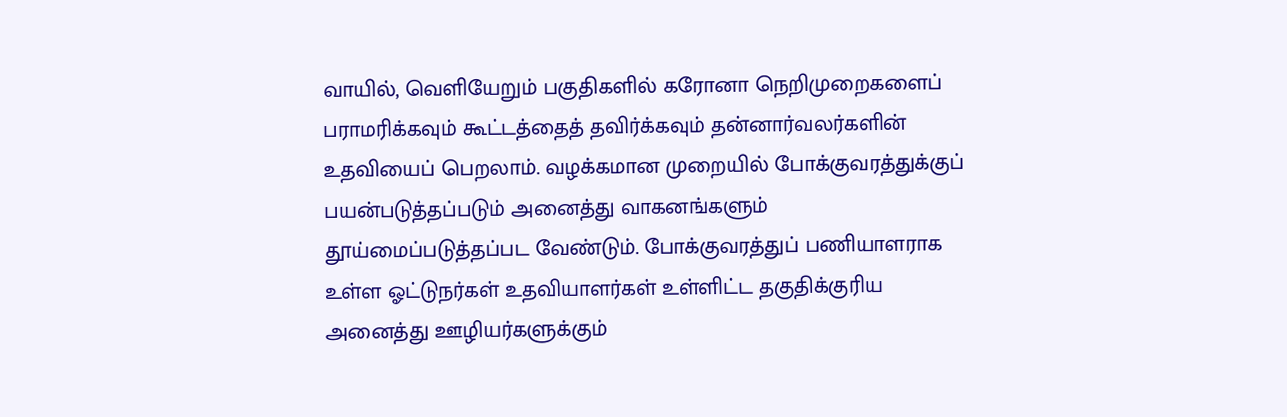வாயில், வெளியேறும் பகுதிகளில் கரோனா நெறிமுறைகளைப் பராமரிக்கவும் கூட்டத்தைத் தவிர்க்கவும் தன்னார்வலர்களின் உதவியைப் பெறலாம். வழக்கமான முறையில் போக்குவரத்துக்குப் பயன்படுத்தப்படும் அனைத்து வாகனங்களும் தூய்மைப்படுத்தப்பட வேண்டும். போக்குவரத்துப் பணியாளராக உள்ள ஓட்டுநர்கள் உதவியாளர்கள் உள்ளிட்ட தகுதிக்குரிய அனைத்து ஊழியர்களுக்கும்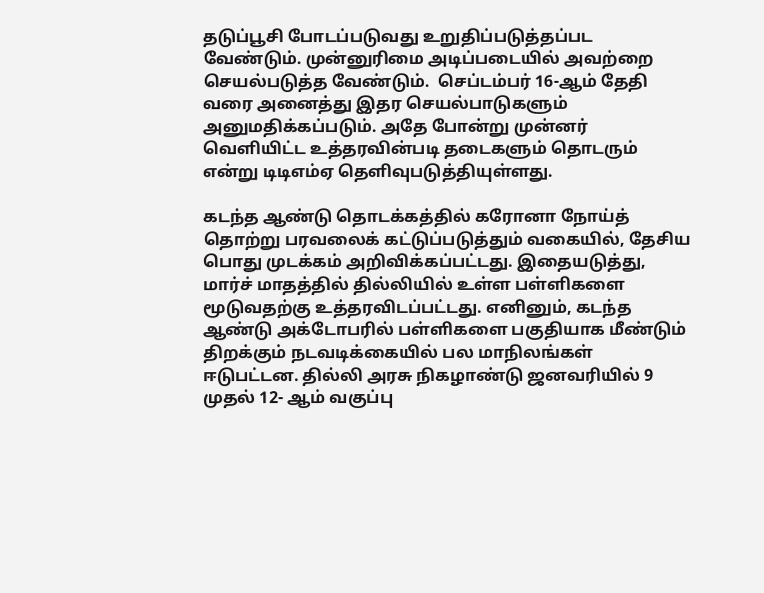தடுப்பூசி போடப்படுவது உறுதிப்படுத்தப்பட வேண்டும். முன்னுரிமை அடிப்படையில் அவற்றை செயல்படுத்த வேண்டும்.  செப்டம்பர் 16-ஆம் தேதி வரை அனைத்து இதர செயல்பாடுகளும் அனுமதிக்கப்படும். அதே போன்று முன்னர் வெளியிட்ட உத்தரவின்படி தடைகளும் தொடரும் என்று டிடிஎம்ஏ தெளிவுபடுத்தியுள்ளது.

கடந்த ஆண்டு தொடக்கத்தில் கரோனா நோய்த் தொற்று பரவலைக் கட்டுப்படுத்தும் வகையில், தேசிய பொது முடக்கம் அறிவிக்கப்பட்டது. இதையடுத்து, மார்ச் மாதத்தில் தில்லியில் உள்ள பள்ளிகளை மூடுவதற்கு உத்தரவிடப்பட்டது. எனினும், கடந்த ஆண்டு அக்டோபரில் பள்ளிகளை பகுதியாக மீண்டும் திறக்கும் நடவடிக்கையில் பல மாநிலங்கள் ஈடுபட்டன. தில்லி அரசு நிகழாண்டு ஜனவரியில் 9 முதல் 12- ஆம் வகுப்பு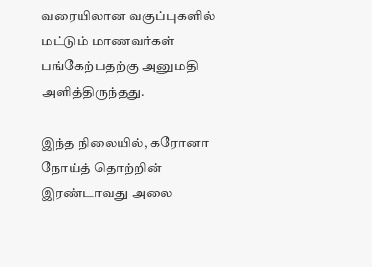வரையிலான வகுப்புகளில் மட்டும் மாணவர்கள் பங்கேற்பதற்கு அனுமதி அளித்திருந்தது.

இந்த நிலையில், கரோனா நோய்த் தொற்றின் இரண்டாவது அலை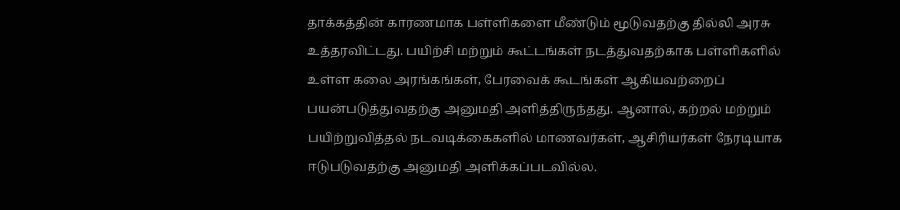தாக்கத்தின் காரணமாக பள்ளிகளை மீண்டும் மூடுவதற்கு தில்லி அரசு உத்தரவிட்டது. பயிற்சி மற்றும் கூட்டங்கள் நடத்துவதற்காக பள்ளிகளில் உள்ள கலை அரங்கங்கள், பேரவைக் கூடங்கள் ஆகியவற்றைப் பயன்படுத்துவதற்கு அனுமதி அளித்திருந்தது. ஆனால், கற்றல் மற்றும் பயிற்றுவித்தல் நடவடிக்கைகளில் மாணவர்கள், ஆசிரியர்கள் நேரடியாக ஈடுபடுவதற்கு அனுமதி அளிக்கப்படவில்ல.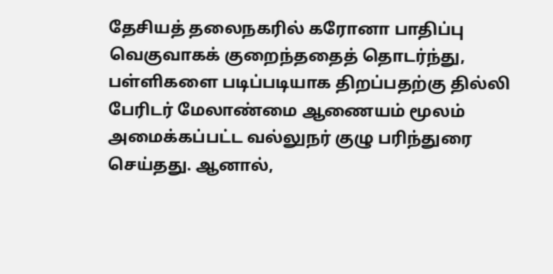தேசியத் தலைநகரில் கரோனா பாதிப்பு வெகுவாகக் குறைந்ததைத் தொடர்ந்து, பள்ளிகளை படிப்படியாக திறப்பதற்கு தில்லி பேரிடர் மேலாண்மை ஆணையம் மூலம் அமைக்கப்பட்ட வல்லுநர் குழு பரிந்துரை செய்தது. ஆனால்,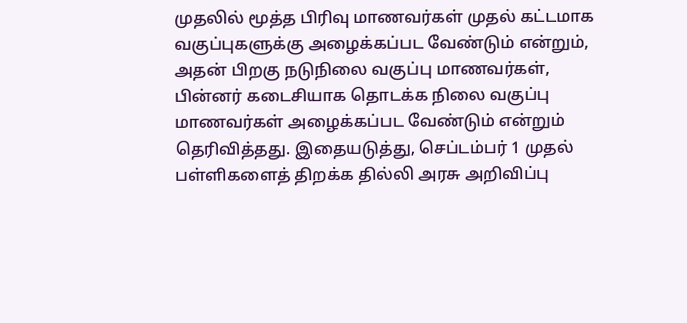முதலில் மூத்த பிரிவு மாணவர்கள் முதல் கட்டமாக வகுப்புகளுக்கு அழைக்கப்பட வேண்டும் என்றும், அதன் பிறகு நடுநிலை வகுப்பு மாணவர்கள், பின்னர் கடைசியாக தொடக்க நிலை வகுப்பு மாணவர்கள் அழைக்கப்பட வேண்டும் என்றும் தெரிவித்தது. இதையடுத்து, செப்டம்பர் 1 முதல் பள்ளிகளைத் திறக்க தில்லி அரசு அறிவிப்பு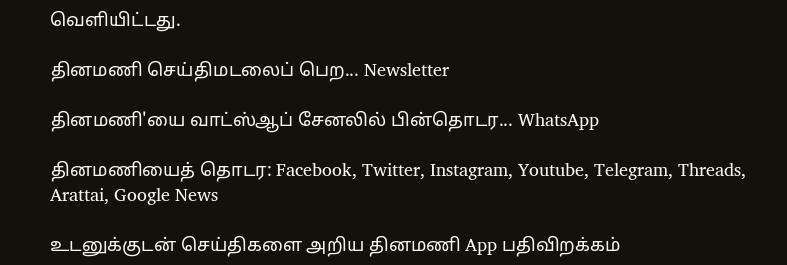வெளியிட்டது.

தினமணி செய்திமடலைப் பெற... Newsletter

தினமணி'யை வாட்ஸ்ஆப் சேனலில் பின்தொடர... WhatsApp

தினமணியைத் தொடர: Facebook, Twitter, Instagram, Youtube, Telegram, Threads, Arattai, Google News

உடனுக்குடன் செய்திகளை அறிய தினமணி App பதிவிறக்கம்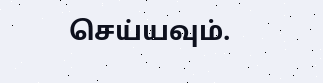செய்யவும்.